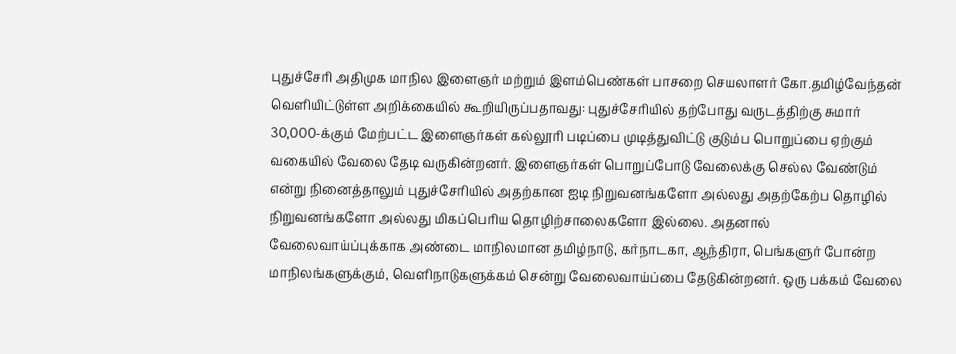புதுச்சேரி அதிமுக மாநில இளைஞர் மற்றும் இளம்பெண்கள் பாசறை செயலாளர் கோ.தமிழ்வேந்தன் வெளியிட்டுள்ள அறிக்கையில் கூறியிருப்பதாவது: புதுச்சேரியில் தற்போது வருடத்திற்கு சுமார் 30,000-க்கும் மேற்பட்ட இளைஞர்கள் கல்லூரி படிப்பை முடித்துவிட்டு குடும்ப பொறுப்பை ஏற்கும் வகையில் வேலை தேடி வருகின்றனர். இளைஞர்கள் பொறுப்போடு வேலைக்கு செல்ல வேண்டும் என்று நினைத்தாலும் புதுச்சேரியில் அதற்கான ஐடி நிறுவனங்களோ அல்லது அதற்கேற்ப தொழில் நிறுவனங்களோ அல்லது மிகப்பெரிய தொழிற்சாலைகளோ இல்லை. அதனால் வேலைவாய்ப்புக்காக அண்டை மாநிலமான தமிழ்நாடு, கர்நாடகா, ஆந்திரா, பெங்களுர் போன்ற மாநிலங்களுக்கும், வெளிநாடுகளுக்கம் சென்று வேலைவாய்ப்பை தேடுகின்றனர். ஒரு பக்கம் வேலை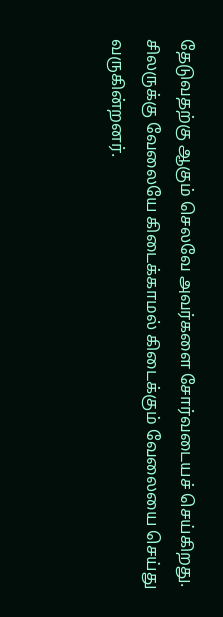தேடுவதற்கு ஆகும் செலவே அவர்களை சோர்வடையச் செய்கிறது. சிலருக்கு வேலையே கிடைக்காமல் கிடைக்கும் வேலையை செய்து வருகின்றனர்.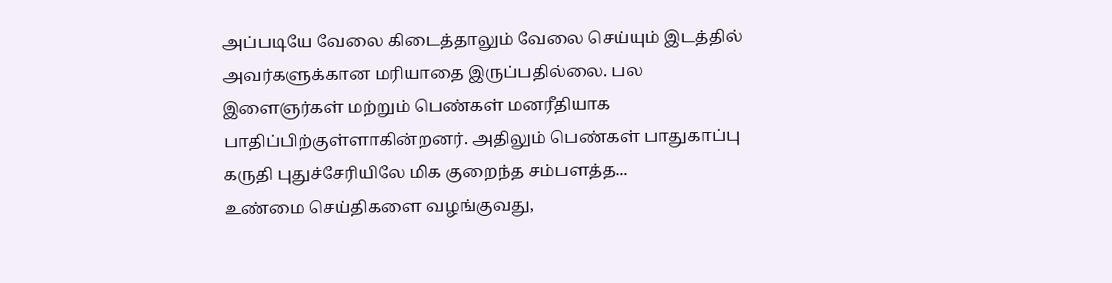அப்படியே வேலை கிடைத்தாலும் வேலை செய்யும் இடத்தில் அவர்களுக்கான மரியாதை இருப்பதில்லை. பல இளைஞர்கள் மற்றும் பெண்கள் மனரீதியாக பாதிப்பிற்குள்ளாகின்றனர். அதிலும் பெண்கள் பாதுகாப்பு கருதி புதுச்சேரியிலே மிக குறைந்த சம்பளத்த...
உண்மை செய்திகளை வழங்குவது,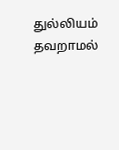துல்லியம் தவறாமல்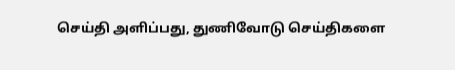செய்தி அளிப்பது, துணிவோடு செய்திகளை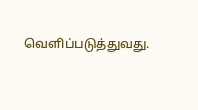வெளிப்படுத்துவது.